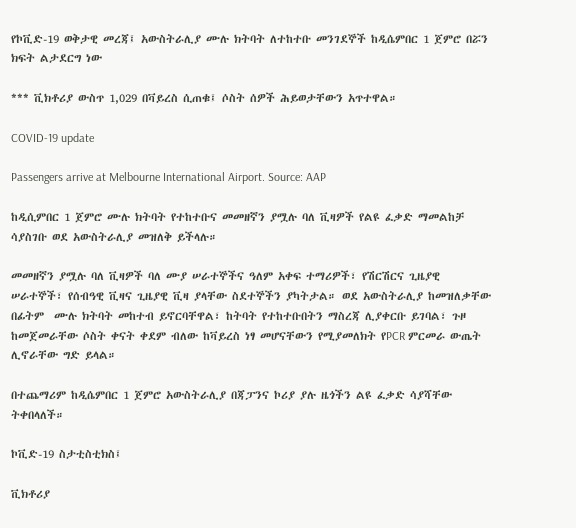የኮቪድ-19 ወቅታዊ መረጃ፤ አውስትራሊያ ሙሉ ክትባት ለተከተቡ መንገደኞች ከዲሴምበር 1 ጀምሮ በሯን ክፍት ልታደርግ ነው

*** ቪክቶሪያ ውስጥ 1,029 በቫይረስ ሲጠቁ፤ ሶስት ሰዎች ሕይወታቸውን አጥተዋል።

COVID-19 update

Passengers arrive at Melbourne International Airport. Source: AAP

ከዲሲምበር 1 ጀምሮ ሙሉ ክትባት የተከተቡና መመዘኛን ያሟሉ ባለ ቪዛዎች የልዩ ፈቃድ ማመልከቻ ሳያስገቡ ወደ አውስትራሊያ መዝለቅ ይችላሉ።

መመዘኛን ያሟሉ ባለ ቪዛዎች ባለ ሙያ ሠራተኞችና ዓለም አቀፍ ተማሪዎች፣ የሽርሽርና ጊዜያዊ ሠራተኞች፣ የሰብዓዊ ቪዛና ጊዜያዊ ቪዛ ያላቸው ስደተኞችን ያካትታል። ወደ አውስትራሊያ ከመዝለቃቸው በፊትም  ሙሉ ክትባት መከተብ ይኖርባቸዋል፣ ከትባት የተከተቡበትን ማስረጃ ሊያቀርቡ ይገባል፣ ጉዞ ከመጀመራቸው ሶስት ቀናት ቀደም ብለው ከቫይረስ ነፃ መሆናቸውን የሚያመለክት የPCR ምርመራ ውጤት ሊኖራቸው ግድ ይላል።

በተጨማሪም ከዲሴምበር 1 ጀምሮ አውስትራሊያ በጃፓንና ኮሪያ ያሉ ዜጎችን ልዩ ፈቃድ ሳያሻቸው ትቀበላለች።

ኮቪድ-19 ስታቲስቲክስ፤

ቪክቶሪያ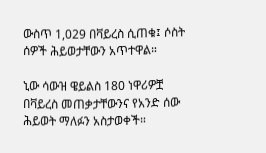ውስጥ 1,029 በቫይረስ ሲጠቁ፤ ሶስት ሰዎች ሕይወታቸውን አጥተዋል።

ኒው ሳውዝ ዌይልስ 180 ነዋሪዎቿ በቫይረስ መጠቃታቸውንና የአንድ ሰው ሕይወት ማለፉን አስታወቀች።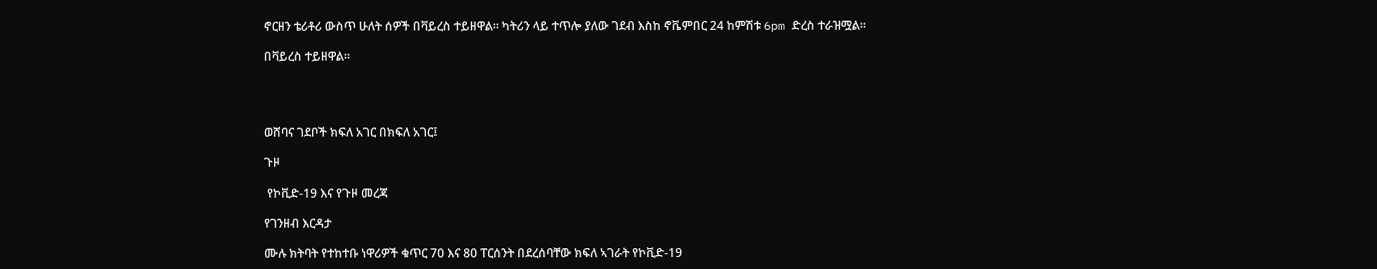ኖርዘን ቴሪቶሪ ውስጥ ሁለት ሰዎች በቫይረስ ተይዘዋል። ካትሪን ላይ ተጥሎ ያለው ገደብ እስከ ኖቬምበር 24 ከምሽቱ 6pm ድረስ ተራዝሟል።

በቫይረስ ተይዘዋል።




ወሸባና ገደቦች ክፍለ አገር በክፍለ አገር፤

ጉዞ

 የኮቪድ-19 እና የጉዞ መረጃ

የገንዘብ እርዳታ

ሙሉ ክትባት የተከተቡ ነዋሪዎች ቁጥር 70 እና 80 ፐርሰንት በደረሰባቸው ክፍለ ኣገራት የኮቪድ-19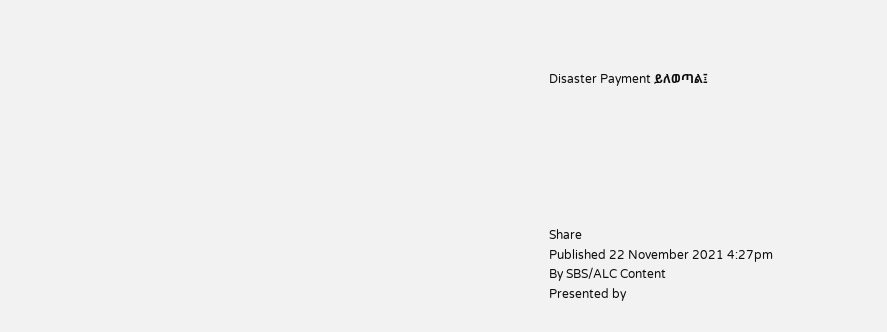Disaster Payment ይለወጣል፤







Share
Published 22 November 2021 4:27pm
By SBS/ALC Content
Presented by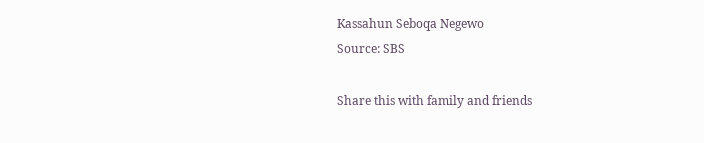Kassahun Seboqa Negewo
Source: SBS

Share this with family and friends